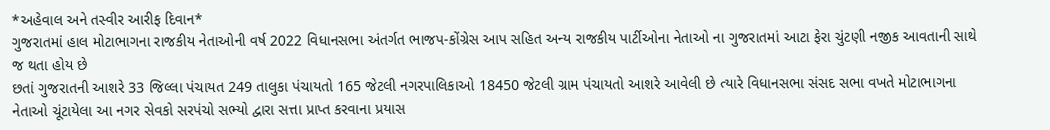*અહેવાલ અને તસ્વીર આરીફ દિવાન*
ગુજરાતમાં હાલ મોટાભાગના રાજકીય નેતાઓની વર્ષ 2022 વિધાનસભા અંતર્ગત ભાજપ-કોંગ્રેસ આપ સહિત અન્ય રાજકીય પાર્ટીઓના નેતાઓ ના ગુજરાતમાં આટા ફેરા ચુંટણી નજીક આવતાની સાથે જ થતા હોય છે
છતાં ગુજરાતની આશરે 33 જિલ્લા પંચાયત 249 તાલુકા પંચાયતો 165 જેટલી નગરપાલિકાઓ 18450 જેટલી ગ્રામ પંચાયતો આશરે આવેલી છે ત્યારે વિધાનસભા સંસદ સભા વખતે મોટાભાગના નેતાઓ ચૂંટાયેલા આ નગર સેવકો સરપંચો સભ્યો દ્વારા સત્તા પ્રાપ્ત કરવાના પ્રયાસ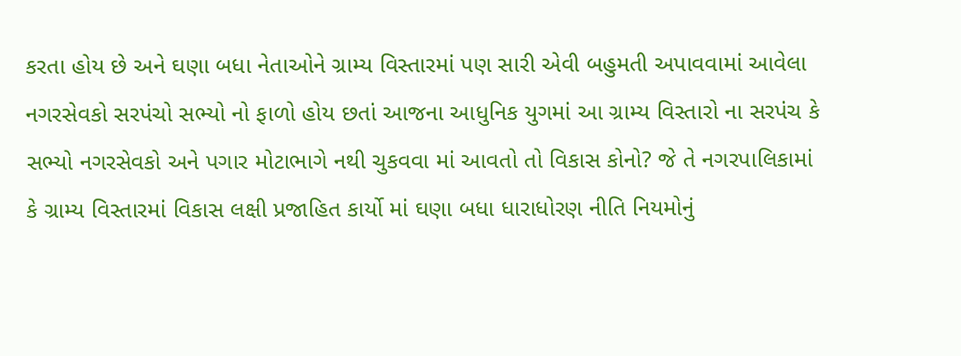કરતા હોય છે અને ઘણા બધા નેતાઓને ગ્રામ્ય વિસ્તારમાં પણ સારી એવી બહુમતી અપાવવામાં આવેલા નગરસેવકો સરપંચો સભ્યો નો ફાળો હોય છતાં આજના આધુનિક યુગમાં આ ગ્રામ્ય વિસ્તારો ના સરપંચ કે સભ્યો નગરસેવકો અને પગાર મોટાભાગે નથી ચુકવવા માં આવતો તો વિકાસ કોનો? જે તે નગરપાલિકામાં કે ગ્રામ્ય વિસ્તારમાં વિકાસ લક્ષી પ્રજાહિત કાર્યો માં ઘણા બધા ધારાધોરણ નીતિ નિયમોનું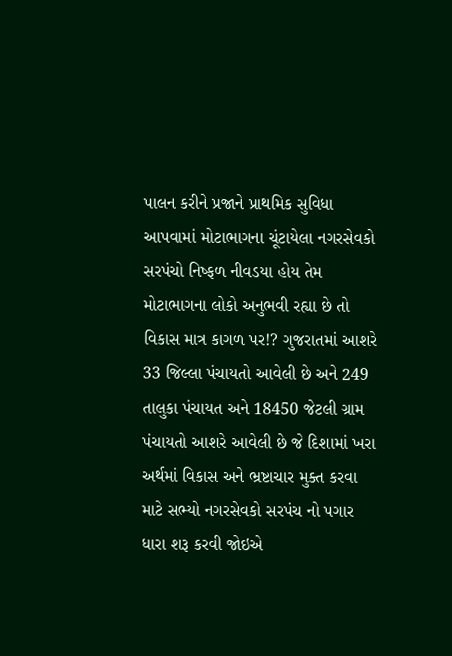પાલન કરીને પ્રજાને પ્રાથમિક સુવિધા આપવામાં મોટાભાગના ચૂંટાયેલા નગરસેવકો સરપંચો નિષ્ફળ નીવડયા હોય તેમ મોટાભાગના લોકો અનુભવી રહ્યા છે તો વિકાસ માત્ર કાગળ પર!? ગુજરાતમાં આશરે 33 જિલ્લા પંચાયતો આવેલી છે અને 249 તાલુકા પંચાયત અને 18450 જેટલી ગ્રામ પંચાયતો આશરે આવેલી છે જે દિશામાં ખરા અર્થમાં વિકાસ અને ભ્રષ્ટાચાર મુક્ત કરવા માટે સભ્યો નગરસેવકો સરપંચ નો પગાર ધારા શરૂ કરવી જોઇએ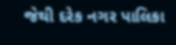જેથી દરેક નગર પાલિકા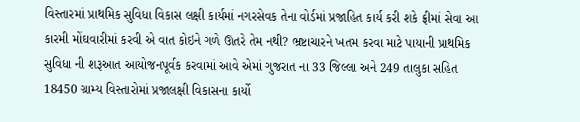વિસ્તારમાં પ્રાથમિક સુવિધા વિકાસ લક્ષી કાર્યમાં નગરસેવક તેના વોર્ડમાં પ્રજાહિત કાર્ય કરી શકે ફ્રીમાં સેવા આ કારમી મોંઘવારીમાં કરવી એ વાત કોઇને ગળે ઊતરે તેમ નથી? ભ્રષ્ટાચારને ખતમ કરવા માટે પાયાની પ્રાથમિક સુવિધા ની શરૂઆત આયોજનપૂર્વક કરવામાં આવે એમાં ગુજરાત ના 33 જિલ્લા અને 249 તાલુકા સહિત 18450 ગ્રામ્ય વિસ્તારોમાં પ્રજાલક્ષી વિકાસના કાર્યો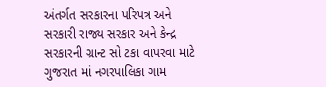અંતર્ગત સરકારના પરિપત્ર અને સરકારી રાજ્ય સરકાર અને કેન્દ્ર સરકારની ગ્રાન્ટ સો ટકા વાપરવા માટે ગુજરાત માં નગરપાલિકા ગામ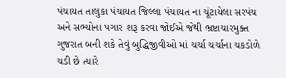પંચાયત તાલુકા પંચાયત જિલ્લા પંચાયત ના ચૂંટાયેલા સરપંચ અને સભ્યોના પગાર શરૂ કરવા જોઈએ જેથી ભ્રષ્ટાચારમુક્ત ગુજરાત બની શકે તેવું બુદ્ધિજીવીઓ માં ચર્ચા ચર્ચાના ચકડોળે ચડી છે ત્યારે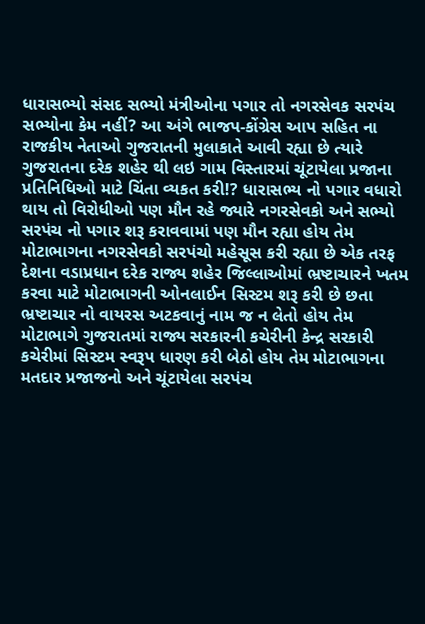ધારાસભ્યો સંસદ સભ્યો મંત્રીઓના પગાર તો નગરસેવક સરપંચ સભ્યોના કેમ નહીં? આ અંગે ભાજપ-કોંગ્રેસ આપ સહિત ના રાજકીય નેતાઓ ગુજરાતની મુલાકાતે આવી રહ્યા છે ત્યારે ગુજરાતના દરેક શહેર થી લઇ ગામ વિસ્તારમાં ચૂંટાયેલા પ્રજાના પ્રતિનિધિઓ માટે ચિંતા વ્યકત કરી!? ધારાસભ્ય નો પગાર વધારો થાય તો વિરોધીઓ પણ મૌન રહે જ્યારે નગરસેવકો અને સભ્યો સરપંચ નો પગાર શરૂ કરાવવામાં પણ મૌન રહ્યા હોય તેમ મોટાભાગના નગરસેવકો સરપંચો મહેસૂસ કરી રહ્યા છે એક તરફ દેશના વડાપ્રધાન દરેક રાજ્ય શહેર જિલ્લાઓમાં ભ્રષ્ટાચારને ખતમ કરવા માટે મોટાભાગની ઓનલાઈન સિસ્ટમ શરૂ કરી છે છતા ભ્રષ્ટાચાર નો વાયરસ અટકવાનું નામ જ ન લેતો હોય તેમ મોટાભાગે ગુજરાતમાં રાજ્ય સરકારની કચેરીની કેન્દ્ર સરકારી કચેરીમાં સિસ્ટમ સ્વરૂપ ધારણ કરી બેઠો હોય તેમ મોટાભાગના મતદાર પ્રજાજનો અને ચૂંટાયેલા સરપંચ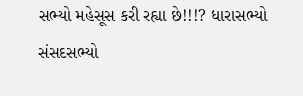સભ્યો મહેસૂસ કરી રહ્યા છે!!!? ધારાસભ્યો સંસદસભ્યો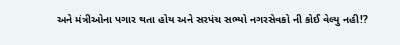અને મંત્રીઓના પગાર થતા હોય અને સરપંચ સભ્યો નગરસેવકો ની કોઈ વેલ્યુ નહી!?